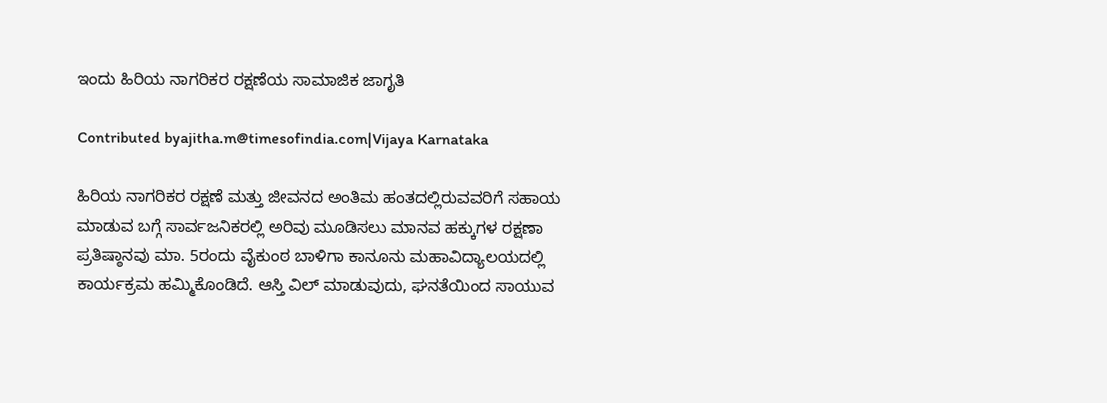ಇಂದು ಹಿರಿಯ ನಾಗರಿಕರ ರಕ್ಷಣೆಯ ಸಾಮಾಜಿಕ ಜಾಗೃತಿ

Contributed byajitha.m@timesofindia.com|Vijaya Karnataka

ಹಿರಿಯ ನಾಗರಿಕರ ರಕ್ಷಣೆ ಮತ್ತು ಜೀವನದ ಅಂತಿಮ ಹಂತದಲ್ಲಿರುವವರಿಗೆ ಸಹಾಯ ಮಾಡುವ ಬಗ್ಗೆ ಸಾರ್ವಜನಿಕರಲ್ಲಿ ಅರಿವು ಮೂಡಿಸಲು ಮಾನವ ಹಕ್ಕುಗಳ ರಕ್ಷಣಾ ಪ್ರತಿಷ್ಠಾನವು ಮಾ. 5ರಂದು ವೈಕುಂಠ ಬಾಳಿಗಾ ಕಾನೂನು ಮಹಾವಿದ್ಯಾಲಯದಲ್ಲಿ ಕಾರ್ಯಕ್ರಮ ಹಮ್ಮಿಕೊಂಡಿದೆ. ಆಸ್ತಿ ವಿಲ್ ಮಾಡುವುದು, ಘನತೆಯಿಂದ ಸಾಯುವ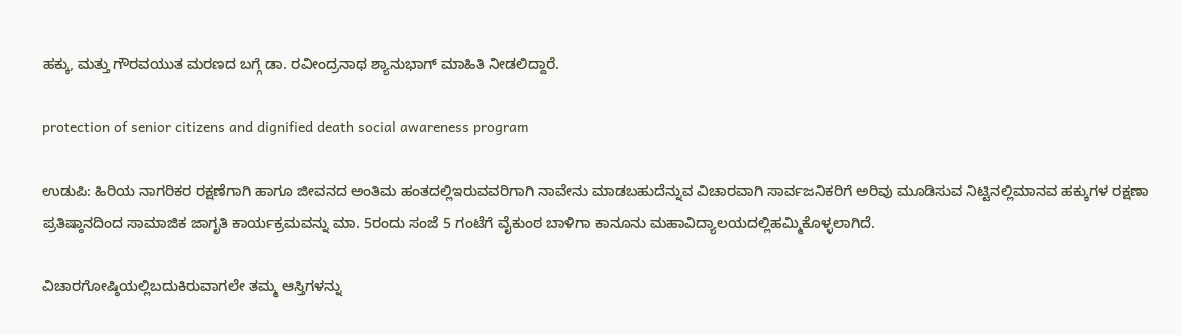ಹಕ್ಕು, ಮತ್ತು ಗೌರವಯುತ ಮರಣದ ಬಗ್ಗೆ ಡಾ. ರವೀಂದ್ರನಾಥ ಶ್ಯಾನುಭಾಗ್‌ ಮಾಹಿತಿ ನೀಡಲಿದ್ದಾರೆ.

protection of senior citizens and dignified death social awareness program

ಉಡುಪಿ: ಹಿರಿಯ ನಾಗರಿಕರ ರಕ್ಷಣೆಗಾಗಿ ಹಾಗೂ ಜೀವನದ ಅಂತಿಮ ಹಂತದಲ್ಲಿಇರುವವರಿಗಾಗಿ ನಾವೇನು ಮಾಡಬಹುದೆನ್ನುವ ವಿಚಾರವಾಗಿ ಸಾರ್ವಜನಿಕರಿಗೆ ಅರಿವು ಮೂಡಿಸುವ ನಿಟ್ಟಿನಲ್ಲಿಮಾನವ ಹಕ್ಕುಗಳ ರಕ್ಷಣಾ ಪ್ರತಿಷ್ಠಾನದಿಂದ ಸಾಮಾಜಿಕ ಜಾಗೃತಿ ಕಾರ್ಯಕ್ರಮವನ್ನು ಮಾ. 5ರಂದು ಸಂಜೆ 5 ಗಂಟೆಗೆ ವೈಕುಂಠ ಬಾಳಿಗಾ ಕಾನೂನು ಮಹಾವಿದ್ಯಾಲಯದಲ್ಲಿಹಮ್ಮಿಕೊಳ್ಳಲಾಗಿದೆ.

ವಿಚಾರಗೋಷ್ಠಿಯಲ್ಲಿಬದುಕಿರುವಾಗಲೇ ತಮ್ಮ ಆಸ್ತಿಗಳನ್ನು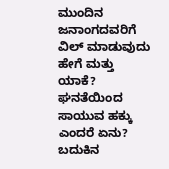ಮುಂದಿನ ಜನಾಂಗದವರಿಗೆ ವಿಲ್ ಮಾಡುವುದು ಹೇಗೆ ಮತ್ತು ಯಾಕೆ? ಘನತೆಯಿಂದ ಸಾಯುವ ಹಕ್ಕು ಎಂದರೆ ಏನು? ಬದುಕಿನ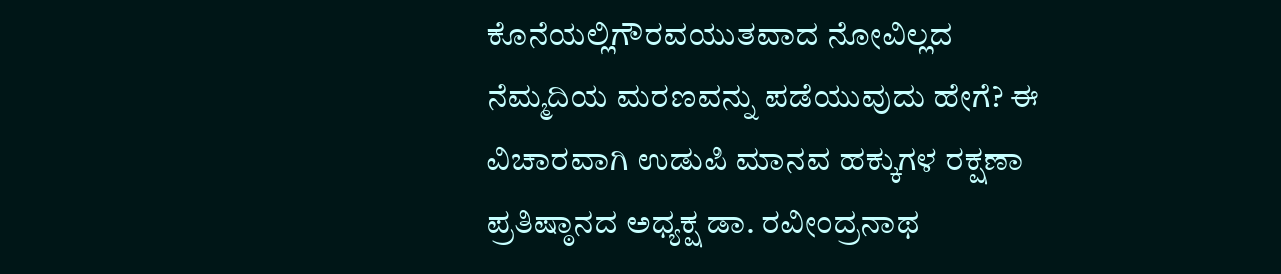ಕೊನೆಯಲ್ಲಿಗೌರವಯುತವಾದ ನೋವಿಲ್ಲದ ನೆಮ್ಮದಿಯ ಮರಣವನ್ನು ಪಡೆಯುವುದು ಹೇಗೆ? ಈ ವಿಚಾರವಾಗಿ ಉಡುಪಿ ಮಾನವ ಹಕ್ಕುಗಳ ರಕ್ಷಣಾ ಪ್ರತಿಷ್ಠಾನದ ಅಧ್ಯಕ್ಷ ಡಾ. ರವೀಂದ್ರನಾಥ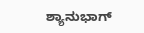ಶ್ಯಾನುಭಾಗ್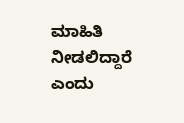ಮಾಹಿತಿ ನೀಡಲಿದ್ದಾರೆ ಎಂದು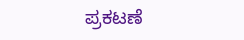ಪ್ರಕಟಣೆ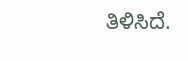ತಿಳಿಸಿದೆ.